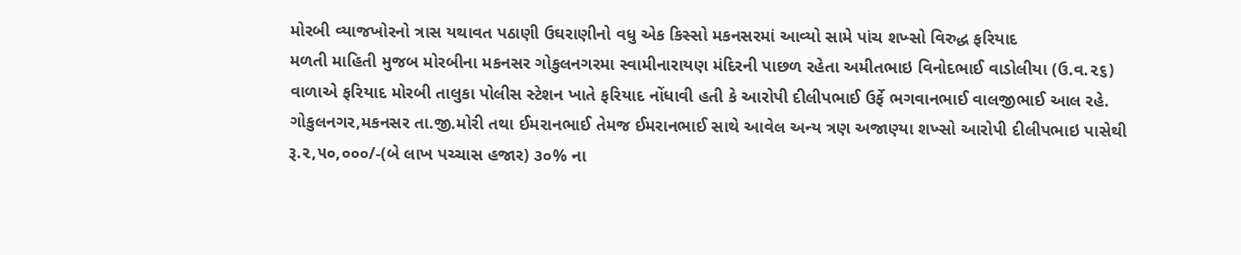મોરબી વ્યાજખોરનો ત્રાસ યથાવત પઠાણી ઉઘરાણીનો વધુ એક કિસ્સો મકનસરમાં આવ્યો સામે પાંચ શખ્સો વિરુદ્ધ ફરિયાદ
મળતી માહિતી મુજબ મોરબીના મકનસર ગોકુલનગરમા સ્વામીનારાયણ મંદિરની પાછળ રહેતા અમીતભાઇ વિનોદભાઈ વાડોલીયા (ઉ.વ.૨૬) વાળાએ ફરિયાદ મોરબી તાલુકા પોલીસ સ્ટેશન ખાતે ફરિયાદ નોંધાવી હતી કે આરોપી દીલીપભાઈ ઉર્ફે ભગવાનભાઈ વાલજીભાઈ આલ રહે. ગોકુલનગર,મકનસર તા.જી.મોરી તથા ઈમરાનભાઈ તેમજ ઈમરાનભાઈ સાથે આવેલ અન્ય ત્રણ અજાણ્યા શખ્સો આરોપી દીલીપભાઇ પાસેથી રૂ.૨,૫૦,૦૦૦/-(બે લાખ પચ્ચાસ હજાર) ૩૦% ના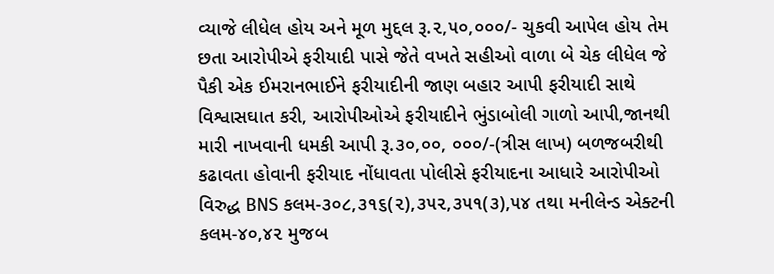વ્યાજે લીધેલ હોય અને મૂળ મુદ્દલ રૂ.૨,૫૦,૦૦૦/- ચુકવી આપેલ હોય તેમ છતા આરોપીએ ફરીયાદી પાસે જેતે વખતે સહીઓ વાળા બે ચેક લીધેલ જે પૈકી એક ઈમરાનભાઈને ફરીયાદીની જાણ બહાર આપી ફરીયાદી સાથે વિશ્વાસઘાત કરી, આરોપીઓએ ફરીયાદીને ભુંડાબોલી ગાળો આપી,જાનથી મારી નાખવાની ધમકી આપી રૂ.૩૦,૦૦, ૦૦૦/-(ત્રીસ લાખ) બળજબરીથી કઢાવતા હોવાની ફરીયાદ નોંધાવતા પોલીસે ફરીયાદના આધારે આરોપીઓ વિરુદ્ધ BNS કલમ-૩૦૮,૩૧૬(૨),૩૫૨,૩૫૧(૩),૫૪ તથા મનીલેન્ડ એક્ટની કલમ-૪૦,૪૨ મુજબ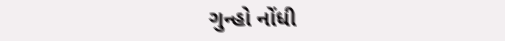ગુન્હો નોંધી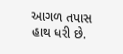આગળ તપાસ હાથ ધરી છે.